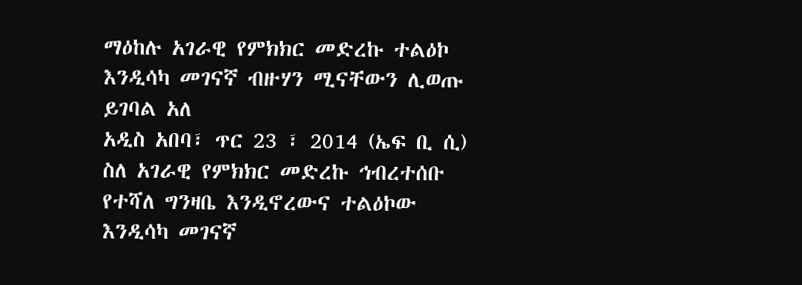ማዕከሉ አገራዊ የምክክር መድረኩ ተልዕኮ እንዲሳካ መገናኛ ብዙሃን ሚናቸውን ሊወጡ ይገባል አለ
አዲስ አበባ፣ ጥር 23 ፣ 2014 (ኤፍ ቢ ሲ) ስለ አገራዊ የምክክር መድረኩ ኅብረተሰቡ የተሻለ ግንዛቤ እንዲኖረውና ተልዕኮው እንዲሳካ መገናኛ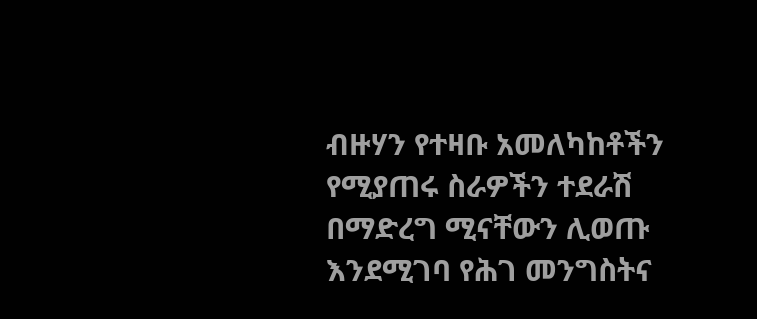ብዙሃን የተዛቡ አመለካከቶችን የሚያጠሩ ስራዎችን ተደራሽ በማድረግ ሚናቸውን ሊወጡ እንደሚገባ የሕገ መንግስትና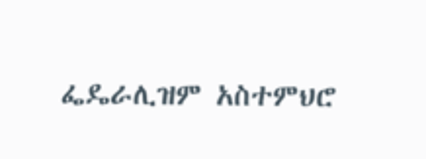ፌዴራሊዝም አስተምህሮ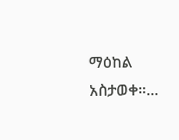ማዕከል አስታወቀ።…